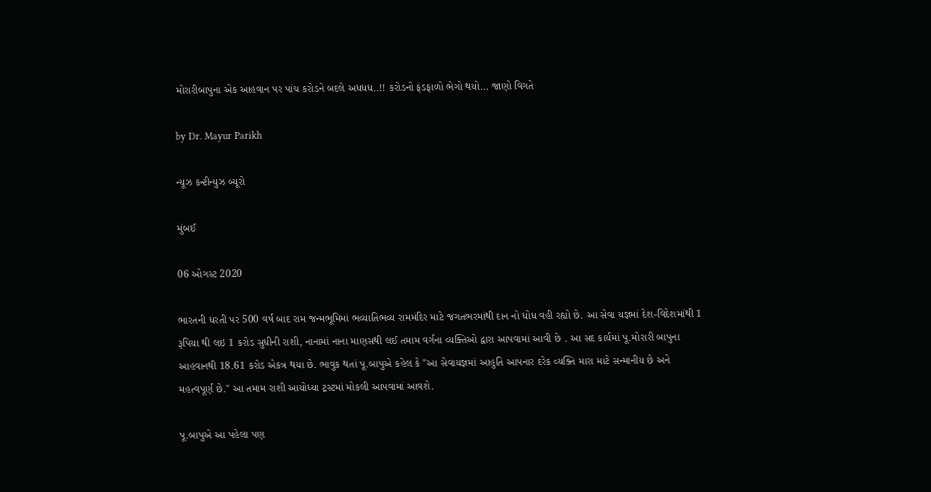મોરારીબાપુના એક આહવાન પર પાંચ કરોડને બદલે અધધધ..!! કરોડનો ફંડફાળો ભેગો થયો… જાણો વિગતે

by Dr. Mayur Parikh

ન્યૂઝ કન્ટીન્યુઝ બ્યૂરો

મુંબઈ

06 ઓગસ્ટ 2020

ભારતની ધરતી પર 500 વર્ષ બાદ રામ જન્મભૂમિમાં ભવ્યાતિભવ્ય રામમંદિર માટે જગતભરમાંથી દાન નો ધોધ વહી રહ્યો છે. આ સેવા યજ્ઞમાં દેશ-વિદેશમાંથી 1 રૂપિયા થી લઇ 1 કરોડ સુધીની રાશી, નાનામાં નાના માણસથી લઈ તમામ વર્ગના વ્યક્તિઓ દ્વારા આપવામાં આવી છે . આ સદ કાર્યમાં પૂ.મોરારી બાપુના આહવાનથી 18.61 કરોડ એકત્ર થયા છે. ભાવુક થતાં પૂ.બાપુએ કહેલ કે "આ સેવાયજ્ઞમાં આહુતિ આપનાર દરેક વ્યક્તિ મારા માટે સન્માનીય છે અને મહત્વપૂર્ણ છે." આ તમામ રાશી આયોધ્યા ટ્રસ્ટમાં મોકલી આપવામાં આવશે.

પૂ.બાપુએ આ પહેલા પણ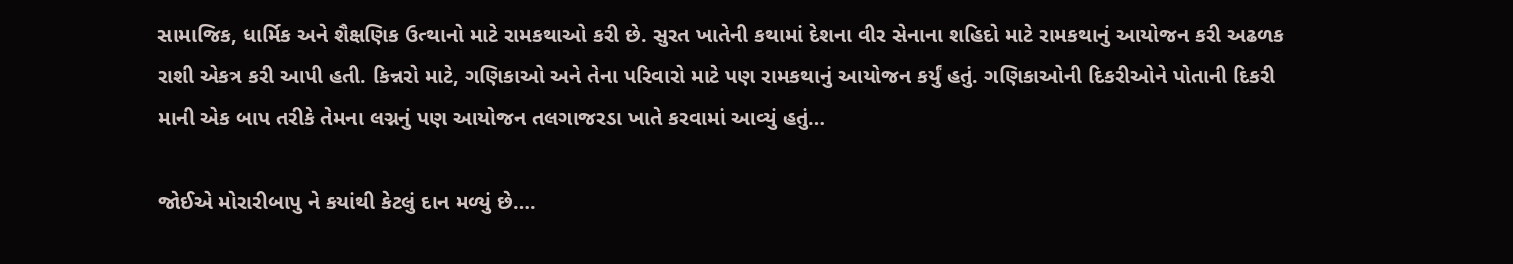સામાજિક, ધાર્મિક અને શૈક્ષણિક ઉત્થાનો માટે રામકથાઓ કરી છે. સુરત ખાતેની કથામાં દેશના વીર સેનાના શહિદો માટે રામકથાનું આયોજન કરી અઢળક રાશી એકત્ર કરી આપી હતી. કિન્નરો માટે, ગણિકાઓ અને તેના પરિવારો માટે પણ રામકથાનું આયોજન કર્યું હતું. ગણિકાઓની દિકરીઓને પોતાની દિકરી માની એક બાપ તરીકે તેમના લગ્નનું પણ આયોજન તલગાજરડા ખાતે કરવામાં આવ્યું હતું…

જોઈએ મોરારીબાપુ ને કયાંથી કેટલું દાન મળ્યું છે….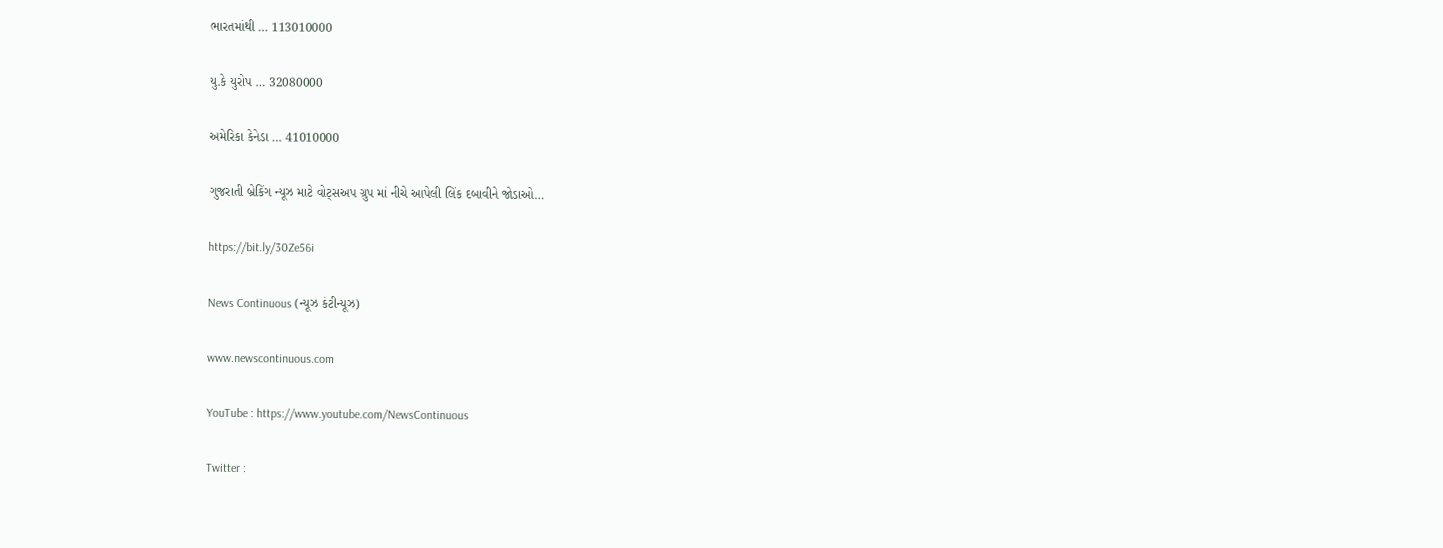ભારતમાંથી … 113010000

યુ.કે યુરોપ … 32080000

અમેરિકા કેનેડા … 41010000

ગુજરાતી બ્રેકિંગ ન્યૂઝ માટે વોટ્સઅપ ગ્રુપ માં નીચે આપેલી લિંક દબાવીને જોડાઓ…

https://bit.ly/30Ze56i

News Continuous (ન્યૂઝ કંટીન્યૂઝ)

www.newscontinuous.com

YouTube : https://www.youtube.com/NewsContinuous

Twitter :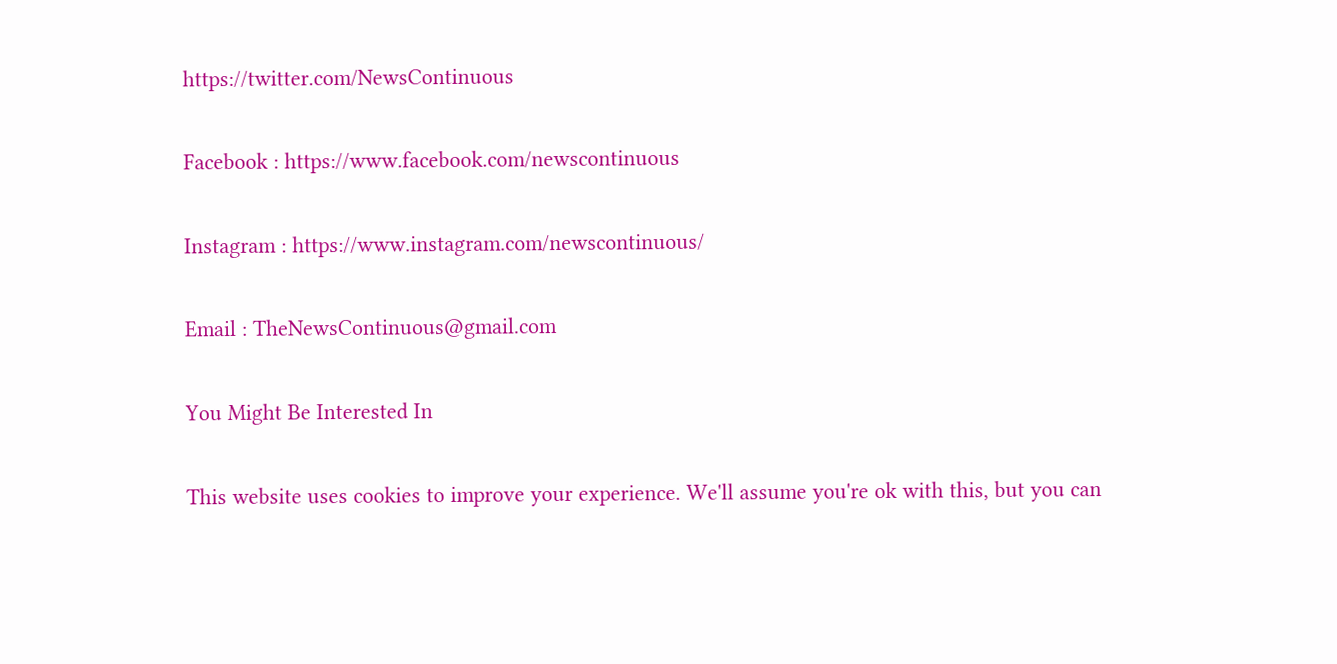https://twitter.com/NewsContinuous

Facebook : https://www.facebook.com/newscontinuous

Instagram : https://www.instagram.com/newscontinuous/

Email : TheNewsContinuous@gmail.com

You Might Be Interested In

This website uses cookies to improve your experience. We'll assume you're ok with this, but you can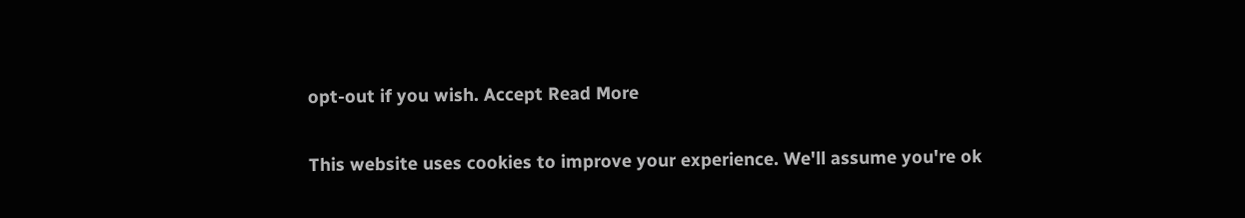opt-out if you wish. Accept Read More

This website uses cookies to improve your experience. We'll assume you're ok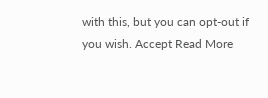with this, but you can opt-out if you wish. Accept Read More